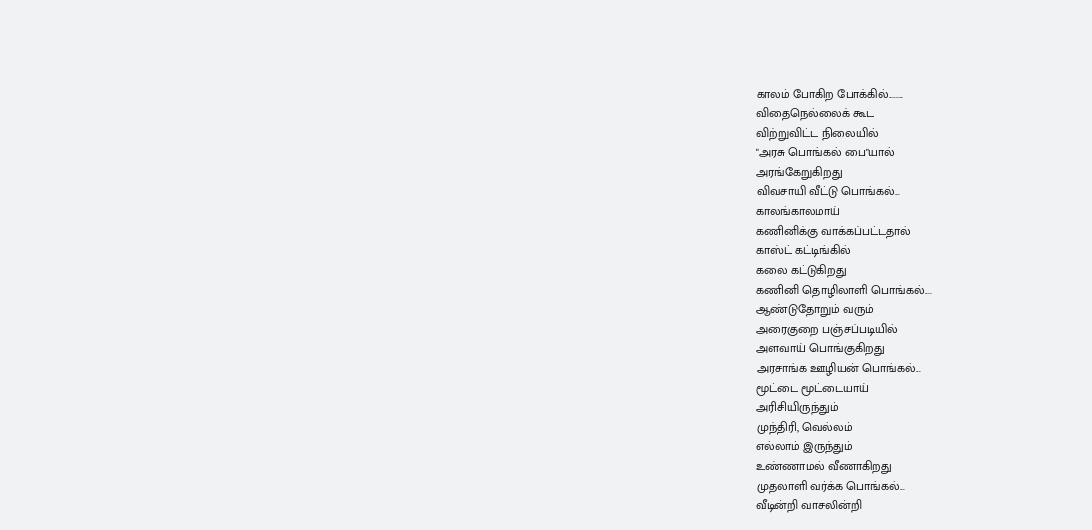காலம் போகிற போக்கில்........
விதைநெல்லைக் கூட
விற்றுவிட்ட நிலையில்
"அரசு பொங்கல் பை"யால்
அரங்கேறுகிறது
விவசாயி வீட்டு பொங்கல்...
காலங்காலமாய்
கணினிக்கு வாக்கப்பட்டதால்
காஸ்ட் கட்டிங்கில்
கலை கட்டுகிறது
கணினி தொழிலாளி பொங்கல்....
ஆண்டுதோறும் வரும்
அரைகுறை பஞ்சப்படியில்
அளவாய் பொங்குகிறது
அரசாங்க ஊழியன் பொங்கல்...
மூட்டை மூட்டையாய்
அரிசியிருந்தும்
முந்திரி, வெல்லம்
எல்லாம் இருந்தும்
உண்ணாமல் வீணாகிறது
முதலாளி வர்க்க பொங்கல்...
வீடின்றி வாசலின்றி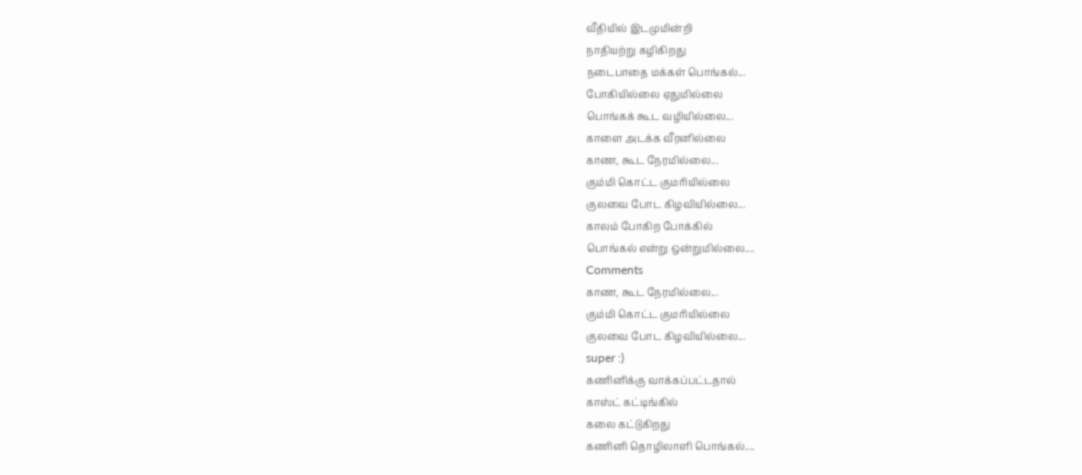வீதியில் இடமுமின்றி
நாதியற்று கழிகிறது
நடைபாதை மக்கள் பொங்கல்...
போகியில்லை ஏதுமில்லை
பொங்கக் கூட வழியில்லை...
காளை அடக்க வீரனில்லை
காண, கூட நேரமில்லை...
கும்மி கொட்ட குமரியில்லை
குலவை போட கிழவியில்லை...
காலம் போகிற போக்கில்
பொங்கல் என்று ஒன்றுமில்லை....
Comments
காண, கூட நேரமில்லை...
கும்மி கொட்ட குமரியில்லை
குலவை போட கிழவியில்லை...
super :)
கணினிக்கு வாக்கப்பட்டதால்
காஸ்ட் கட்டிங்கில்
கலை கட்டுகிறது
கணினி தொழிலாளி பொங்கல்....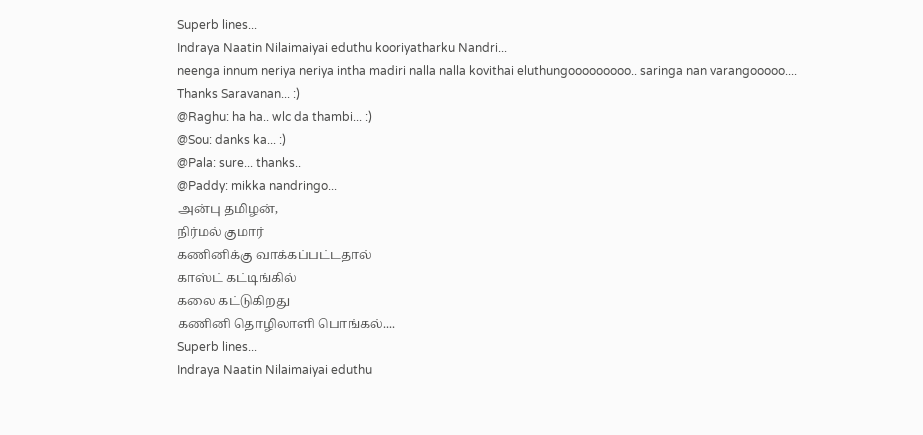Superb lines...
Indraya Naatin Nilaimaiyai eduthu kooriyatharku Nandri...
neenga innum neriya neriya intha madiri nalla nalla kovithai eluthungooooooooo.. saringa nan varangooooo....
Thanks Saravanan... :)
@Raghu: ha ha.. wlc da thambi... :)
@Sou: danks ka... :)
@Pala: sure... thanks..
@Paddy: mikka nandringo...
அன்பு தமிழன்,
நிர்மல் குமார்
கணினிக்கு வாக்கப்பட்டதால்
காஸ்ட் கட்டிங்கில்
கலை கட்டுகிறது
கணினி தொழிலாளி பொங்கல்....
Superb lines...
Indraya Naatin Nilaimaiyai eduthu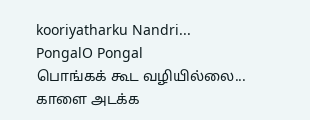kooriyatharku Nandri...
PongalO Pongal
பொங்கக் கூட வழியில்லை...
காளை அடக்க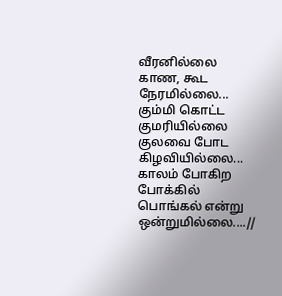வீரனில்லை
காண, கூட நேரமில்லை...
கும்மி கொட்ட குமரியில்லை
குலவை போட கிழவியில்லை...
காலம் போகிற போக்கில்
பொங்கல் என்று ஒன்றுமில்லை....//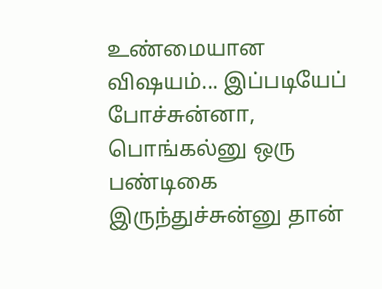உண்மையான விஷயம்... இப்படியேப் போச்சுன்னா, பொங்கல்னு ஒரு பண்டிகை இருந்துச்சுன்னு தான்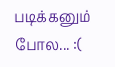படிக்கனும் போல... :(